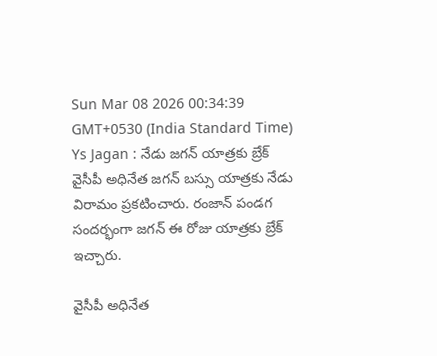Sun Mar 08 2026 00:34:39 GMT+0530 (India Standard Time)
Ys Jagan : నేడు జగన్ యాత్రకు బ్రేక్
వైసీపీ అధినేత జగన్ బస్సు యాత్రకు నేడు విరామం ప్రకటించారు. రంజాన్ పండగ సందర్భంగా జగన్ ఈ రోజు యాత్రకు బ్రేక్ ఇచ్చారు.

వైసీపీ అధినేత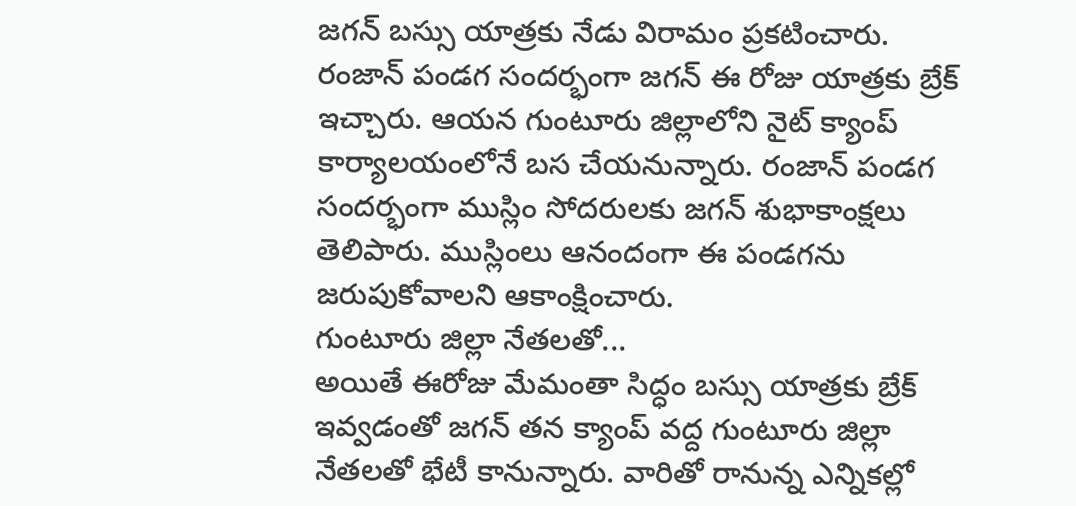జగన్ బస్సు యాత్రకు నేడు విరామం ప్రకటించారు. రంజాన్ పండగ సందర్భంగా జగన్ ఈ రోజు యాత్రకు బ్రేక్ ఇచ్చారు. ఆయన గుంటూరు జిల్లాలోని నైట్ క్యాంప్ కార్యాలయంలోనే బస చేయనున్నారు. రంజాన్ పండగ సందర్భంగా ముస్లిం సోదరులకు జగన్ శుభాకాంక్షలు తెలిపారు. ముస్లింలు ఆనందంగా ఈ పండగను జరుపుకోవాలని ఆకాంక్షించారు.
గుంటూరు జిల్లా నేతలతో...
అయితే ఈరోజు మేమంతా సిద్ధం బస్సు యాత్రకు బ్రేక్ ఇవ్వడంతో జగన్ తన క్యాంప్ వద్ద గుంటూరు జిల్లా నేతలతో భేటీ కానున్నారు. వారితో రానున్న ఎన్నికల్లో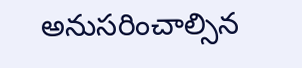అనుసరించాల్సిన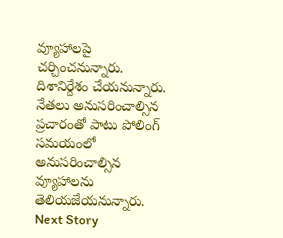వ్యూహాలపై చర్చించనున్నారు. దిశానిర్దేశం చేయనున్నారు. నేతలు అనుసరించాల్సిన ప్రచారంతో పాటు పోలింగ్ సమయంలో అనుసరించాల్సిన వ్యూహాలను తెలియజేయనున్నారు.
Next Story